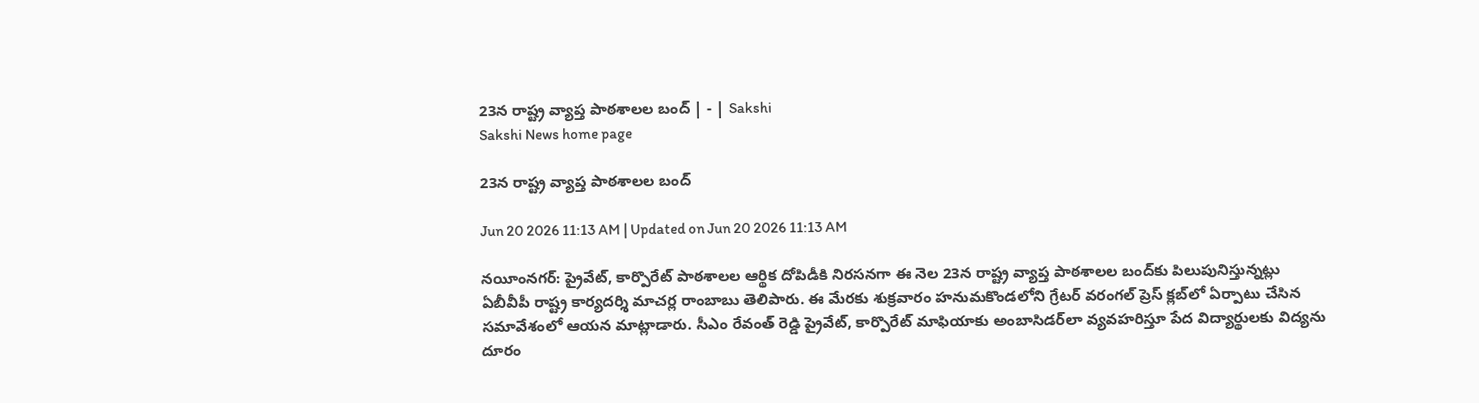23న రాష్ట్ర వ్యాప్త పాఠశాలల బంద్‌ | - | Sakshi
Sakshi News home page

23న రాష్ట్ర వ్యాప్త పాఠశాలల బంద్‌

Jun 20 2026 11:13 AM | Updated on Jun 20 2026 11:13 AM

నయీంనగర్‌: ప్రైవేట్‌, కార్పొరేట్‌ పాఠశాలల ఆర్థిక దోపిడీకి నిరసనగా ఈ నెల 23న రాష్ట్ర వ్యాప్త పాఠశాలల బంద్‌కు పిలుపునిస్తున్నట్లు ఏబీవీపీ రాష్ట్ర కార్యదర్శి మాచర్ల రాంబాబు తెలిపారు. ఈ మేరకు శుక్రవారం హనుమకొండలోని గ్రేటర్‌ వరంగల్‌ ప్రెస్‌ క్లబ్‌లో ఏర్పాటు చేసిన సమావేశంలో ఆయన మాట్లాడారు. సీఎం రేవంత్‌ రెడ్డి ప్రైవేట్‌, కార్పొరేట్‌ మాఫియాకు అంబాసిడర్‌లా వ్యవహరిస్తూ పేద విద్యార్థులకు విద్యను దూరం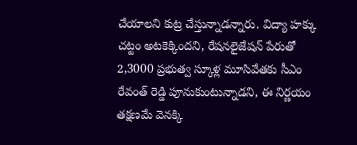చేయాలని కుట్ర చేస్తున్నాడన్నారు. విద్యా హక్కు చట్టం అటకెక్కిందని, రేషనలైజేషన్‌ పేరుతో 2,3000 ప్రభుత్వ స్కూళ్ల మూసివేతకు సీఎం రేవంత్‌ రెడ్డి పూనుకుంటున్నాడని, ఈ నిర్ణయం తక్షణమే వెనక్కి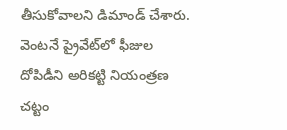తీసుకోవాలని డిమాండ్‌ చేశారు. వెంటనే ప్రైవేట్‌లో ఫీజుల దోపిడీని అరికట్టి నియంత్రణ చట్టం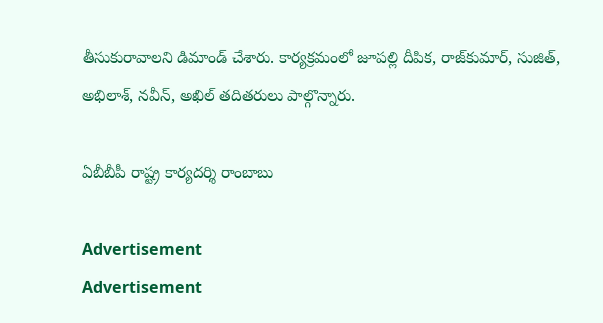తీసుకురావాలని డిమాండ్‌ చేశారు. కార్యక్రమంలో జూపల్లి దీపిక, రాజ్‌కుమార్‌, సుజిత్‌, అభిలాశ్‌, నవీన్‌, అఖిల్‌ తదితరులు పాల్గొన్నారు.

ఏబీబీపీ రాష్ట్ర కార్యదర్శి రాంబాబు

Advertisement
Advertisement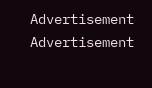Advertisement
Advertisement